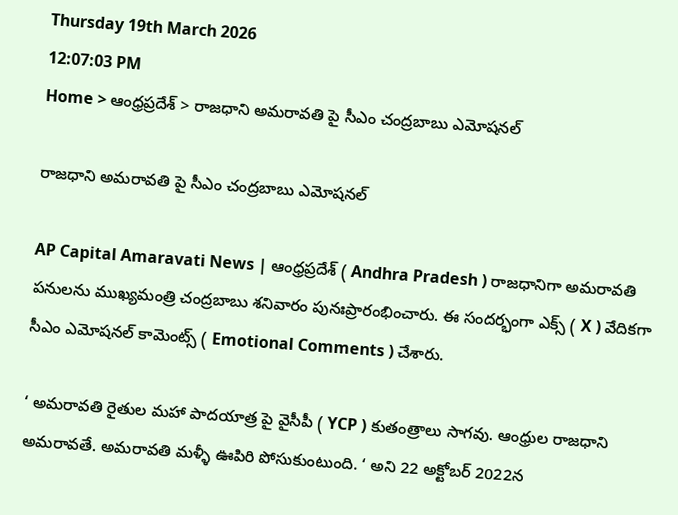Thursday 19th March 2026
12:07:03 PM
Home > ఆంధ్రప్రదేశ్ > రాజధాని అమరావతి పై సీఎం చంద్రబాబు ఎమోషనల్

రాజధాని అమరావతి పై సీఎం చంద్రబాబు ఎమోషనల్

AP Capital Amaravati News | ఆంధ్రప్రదేశ్ ( Andhra Pradesh ) రాజధానిగా అమరావతి పనులను ముఖ్యమంత్రి చంద్రబాబు శనివారం పునఃప్రారంభించారు. ఈ సందర్భంగా ఎక్స్ ( X ) వేదికగా సీఎం ఎమోషనల్ కామెంట్స్ ( Emotional Comments ) చేశారు.

‘ అమరావతి రైతుల మహా పాదయాత్ర పై వైసీపీ ( YCP ) కుతంత్రాలు సాగవు. ఆంధ్రుల రాజధాని అమరావతే. అమరావతి మళ్ళీ ఊపిరి పోసుకుంటుంది. ‘ అని 22 అక్టోబర్ 2022న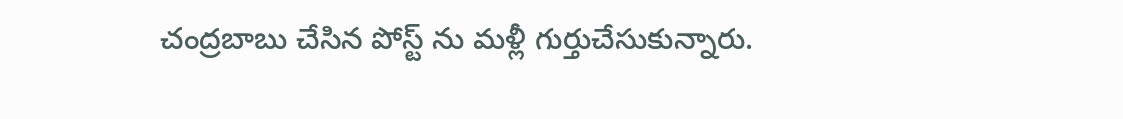చంద్రబాబు చేసిన పోస్ట్ ను మళ్లీ గుర్తుచేసుకున్నారు.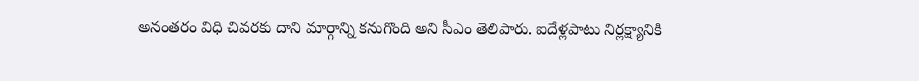అనంతరం విధి చివరకు దాని మార్గాన్ని కనుగొంది అని సీఎం తెలిపారు. ఐదేళ్లపాటు నిర్లక్ష్యానికి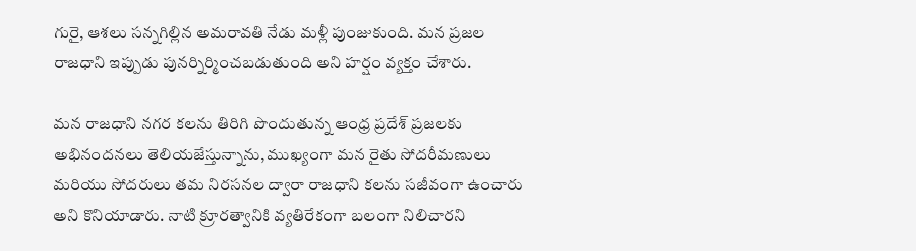గురై, ఆశలు సన్నగిల్లిన అమరావతి నేడు మళ్లీ పుంజుకుంది. మన ప్రజల రాజధాని ఇప్పుడు పునర్నిర్మించబడుతుంది అని హర్షం వ్యక్తం చేశారు.

మన రాజధాని నగర కలను తిరిగి పొందుతున్న ఆంధ్ర ప్రదేశ్ ప్రజలకు అభినందనలు తెలియజేస్తున్నాను, ముఖ్యంగా మన రైతు సోదరీమణులు మరియు సోదరులు తమ నిరసనల ద్వారా రాజధాని కలను సజీవంగా ఉంచారు అని కొనియాడారు. నాటి క్రూరత్వానికి వ్యతిరేకంగా బలంగా నిలిచారని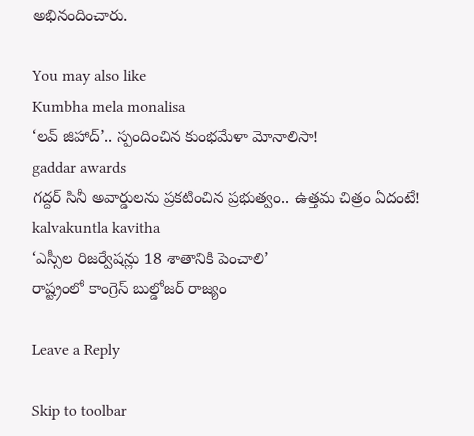అభినందించారు.

You may also like
Kumbha mela monalisa
‘లవ్ జిహాద్’.. స్పందించిన కుంభమేళా మోనాలిసా!
gaddar awards
గద్దర్ సినీ అవార్డులను ప్రకటించిన ప్రభుత్వం.. ఉత్తమ చిత్రం ఏదంటే!
kalvakuntla kavitha
‘ఎస్సీల రిజర్వేషన్లు 18 శాతానికి పెంచాలి’
రాష్ట్రంలో కాంగ్రెస్ బుల్డోజర్ రాజ్యం

Leave a Reply

Skip to toolbar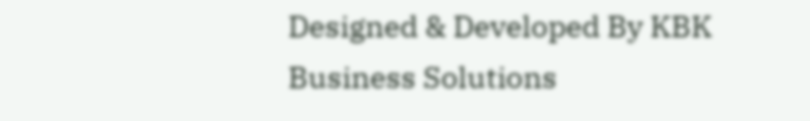Designed & Developed By KBK Business Solutions